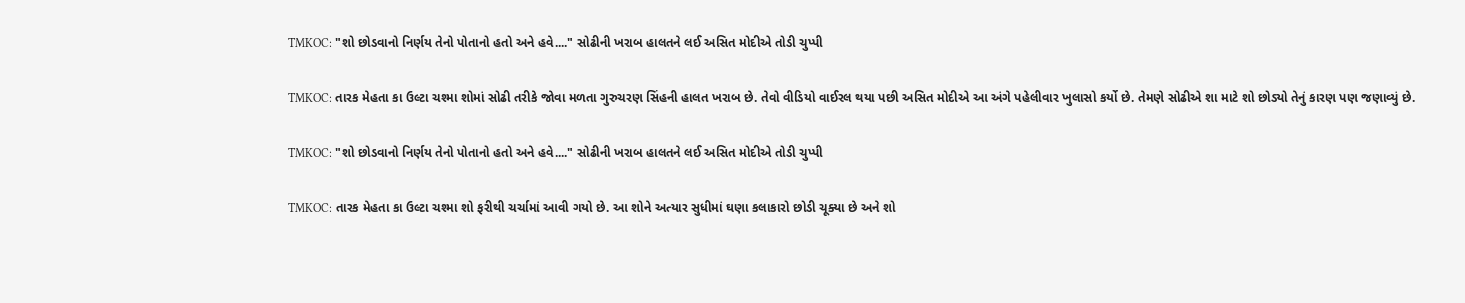TMKOC: "શો છોડવાનો નિર્ણય તેનો પોતાનો હતો અને હવે...." સોઢીની ખરાબ હાલતને લઈ અસિત મોદીએ તોડી ચુપ્પી

TMKOC: તારક મેહતા કા ઉલ્ટા ચશ્મા શોમાં સોઢી તરીકે જોવા મળતા ગુરુચરણ સિંહની હાલત ખરાબ છે. તેવો વીડિયો વાઈરલ થયા પછી અસિત મોદીએ આ અંગે પહેલીવાર ખુલાસો કર્યો છે. તેમણે સોઢીએ શા માટે શો છોડ્યો તેનું કારણ પણ જણાવ્યું છે.

TMKOC: "શો છોડવાનો નિર્ણય તેનો પોતાનો હતો અને હવે...." સોઢીની ખરાબ હાલતને લઈ અસિત મોદીએ તોડી ચુપ્પી

TMKOC: તારક મેહતા કા ઉલ્ટા ચશ્મા શો ફરીથી ચર્ચામાં આવી ગયો છે. આ શોને અત્યાર સુધીમાં ઘણા કલાકારો છોડી ચૂક્યા છે અને શો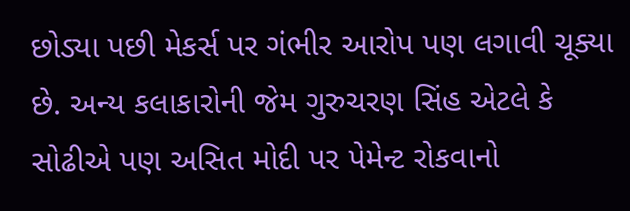છોડ્યા પછી મેકર્સ પર ગંભીર આરોપ પણ લગાવી ચૂક્યા છે. અન્ય કલાકારોની જેમ ગુરુચરણ સિંહ એટલે કે સોઢીએ પણ અસિત મોદી પર પેમેન્ટ રોકવાનો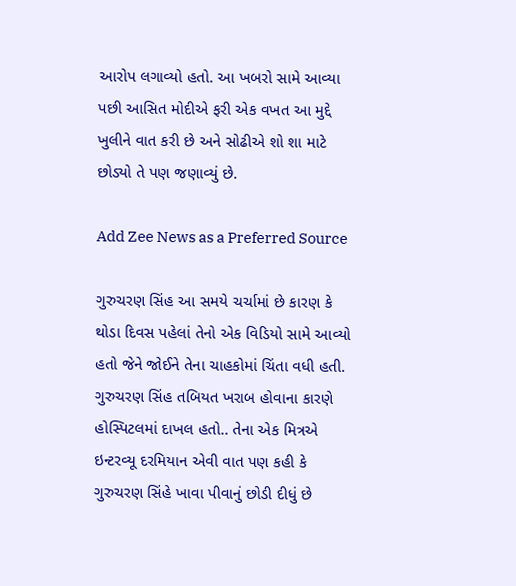આરોપ લગાવ્યો હતો. આ ખબરો સામે આવ્યા પછી આસિત મોદીએ ફરી એક વખત આ મુદ્દે ખુલીને વાત કરી છે અને સોઢીએ શો શા માટે છોડ્યો તે પણ જણાવ્યું છે.

Add Zee News as a Preferred Source

ગુરુચરણ સિંહ આ સમયે ચર્ચામાં છે કારણ કે થોડા દિવસ પહેલાં તેનો એક વિડિયો સામે આવ્યો હતો જેને જોઈને તેના ચાહકોમાં ચિંતા વધી હતી. ગુરુચરણ સિંહ તબિયત ખરાબ હોવાના કારણે હોસ્પિટલમાં દાખલ હતો.. તેના એક મિત્રએ ઇન્ટરવ્યૂ દરમિયાન એવી વાત પણ કહી કે ગુરુચરણ સિંહે ખાવા પીવાનું છોડી દીધું છે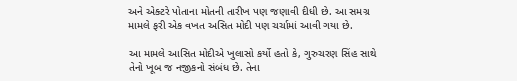અને એક્ટરે પોતાના મોતની તારીખ પણ જણાવી દીધી છે. આ સમગ્ર મામલે ફરી એક વખત અસિત મોદી પણ ચર્ચામાં આવી ગયા છે.

આ મામલે આસિત મોદીએ ખુલાસો કર્યો હતો કે, ગુરુચરણ સિંહ સાથે તેનો ખૂબ જ નજીકનો સંબંધ છે. તેના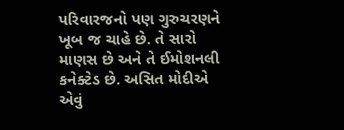પરિવારજનો પણ ગુરુચરણને ખૂબ જ ચાહે છે. તે સારો માણસ છે અને તે ઈમોશનલી કનેક્ટેડ છે. અસિત મોદીએ એવું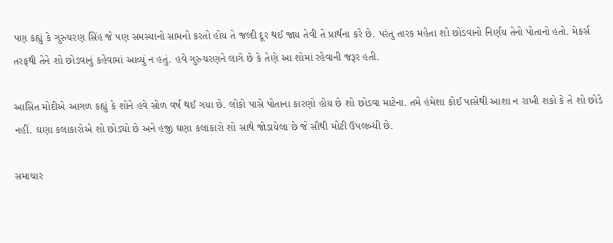પણ કહ્યું કે ગુરુચરણ સિંહ જે પણ સમસ્યાનો સામનો કરતો હોય તે જલ્દી દૂર થઈ જાય તેવી તે પ્રાર્થના કરે છે. પરંતુ તારક મહેતા શો છોડવાનો નિર્ણય તેનો પોતાનો હતો. મેકર્સ તરફથી તેને શો છોડવાનું કહેવામાં આવ્યું ન હતું. હવે ગુરુચરણને લાગે છે કે તેણે આ શોમાં રહેવાની જરૂર હતી.

આસિત મોદીએ આગળ કહ્યું કે શોને હવે સોળ વર્ષ થઈ ગયા છે. લોકો પાસે પોતાના કારણો હોય છે શો છોડવા માટેના. તમે હંમેશા કોઈ પાસેથી આશા ન રાખી શકો કે તે શો છોડે નહીં. ઘણા કલાકારોએ શો છોડ્યો છે અને હજી ઘણા કલાકારો શો સાથે જોડાયેલા છે જે સૌથી મોટી ઉપલબ્ધી છે.

સમાચાર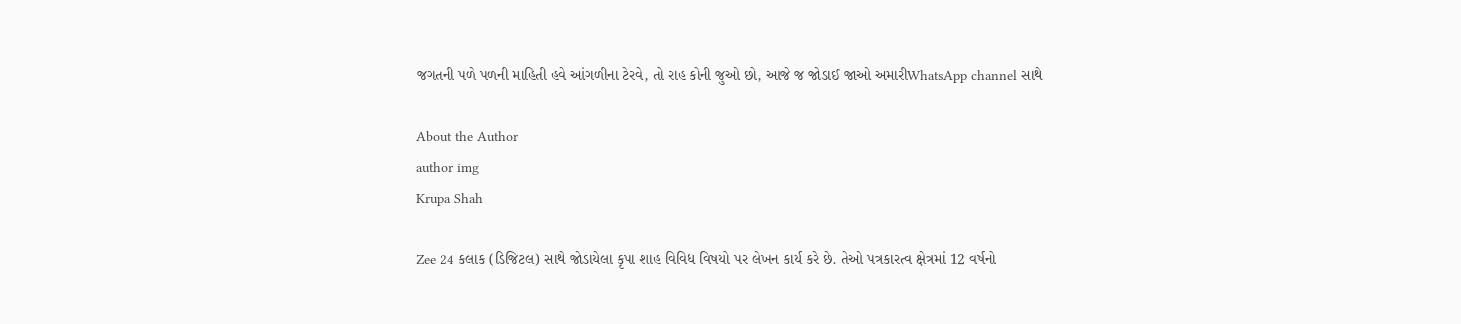જગતની પળે પળની માહિતી હવે આંગળીના ટેરવે, તો રાહ કોની જુઓ છો, આજે જ જોડાઈ જાઓ અમારીWhatsApp channel સાથે

About the Author
author img
Krupa Shah

Zee 24 કલાક (ડિજિટલ) સાથે જોડાયેલા કૃપા શાહ વિવિધ વિષયો પર લેખન કાર્ય કરે છે. તેઓ પત્રકારત્વ ક્ષેત્રમાં 12 વર્ષનો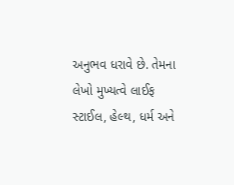અનુભવ ધરાવે છે. તેમના લેખો મુખ્યત્વે લાઈફ સ્ટાઈલ, હેલ્થ, ધર્મ અને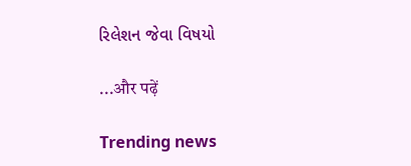રિલેશન જેવા વિષયો

...और पढ़ें

Trending news